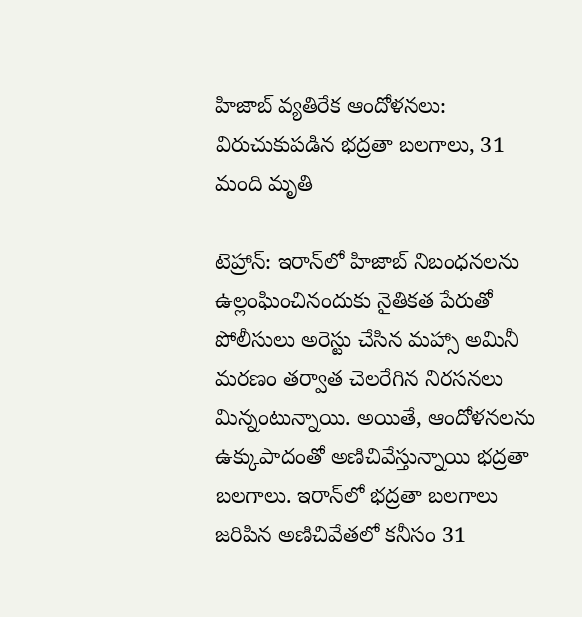హిజాబ్ వ్యతిరేక ఆందోళనలు: విరుచుకుపడిన భద్రతా బలగాలు, 31 మంది మృతి

టెహ్రాన్: ఇరాన్‌లో హిజాబ్ నిబంధనలను ఉల్లంఘించినందుకు నైతికత పేరుతో పోలీసులు అరెస్టు చేసిన మహ్సా అమినీ మరణం తర్వాత చెలరేగిన నిరసనలు మిన్నంటున్నాయి. అయితే, ఆందోళనలను ఉక్కుపాదంతో అణిచివేస్తున్నాయి భద్రతా బలగాలు. ఇరాన్‌లో భద్రతా బలగాలు జరిపిన అణిచివేతలో కనీసం 31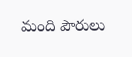మంది పౌరులు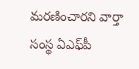మరణించారని వార్తా సంస్థ ఏఎఫ్‌పీ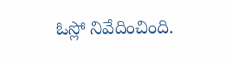ఓస్లో నివేదించింది.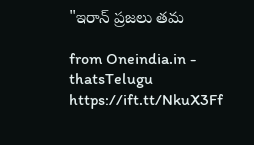"ఇరాన్ ప్రజలు తమ

from Oneindia.in - thatsTelugu https://ift.tt/NkuX3Ff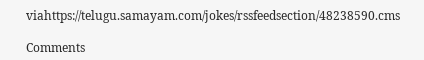viahttps://telugu.samayam.com/jokes/rssfeedsection/48238590.cms

Comments